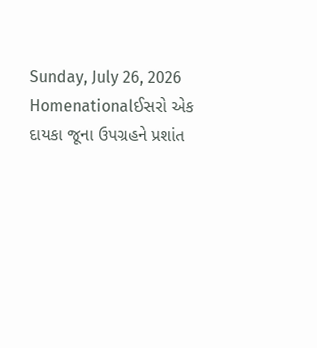Sunday, July 26, 2026
Homenationalઈસરો એક દાયકા જૂના ઉપગ્રહને પ્રશાંત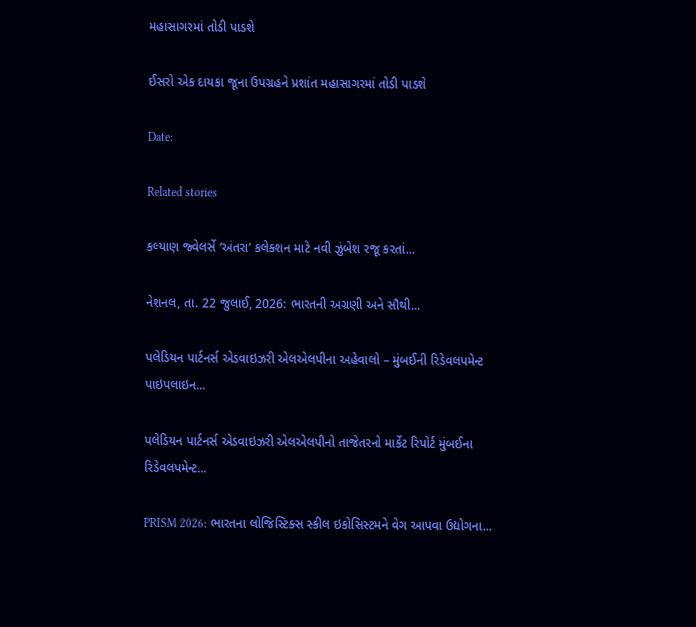મહાસાગરમાં તોડી પાડશે

ઈસરો એક દાયકા જૂના ઉપગ્રહને પ્રશાંત મહાસાગરમાં તોડી પાડશે

Date:

Related stories

કલ્યાણ જ્વેલર્સે ‘અંતરા’ કલેક્શન માટે નવી ઝુંબેશ રજૂ કરતાં...

નેશનલ, તા. 22 જુલાઈ, 2026: ભારતની અગ્રણી અને સૌથી...

પલેડિયન પાર્ટનર્સ એડવાઇઝરી એલએલપીના અહેવાલો – મુંબઈની રિડેવલપમેન્ટ પાઇપલાઇન...

પલેડિયન પાર્ટનર્સ એડવાઇઝરી એલએલપીનો તાજેતરનો માર્કેટ રિપોર્ટ મુંબઈના રિડેવલપમેન્ટ...

PRISM 2026: ભારતના લોજિસ્ટિક્સ સ્કીલ ઇકોસિસ્ટમને વેગ આપવા ઉદ્યોગના...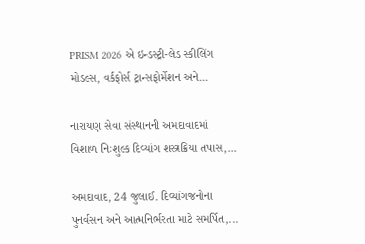PRISM 2026 એ ઇન્ડસ્ટ્રી-લેડ સ્કીલિંગ મોડલ્સ, વર્કફોર્સ ટ્રાન્સફોર્મેશન અને...

નારાયણ સેવા સંસ્થાનની અમદાવાદમાં વિશાળ નિઃશુલ્ક દિવ્યાંગ શસ્ત્રક્રિયા તપાસ,...

અમદાવાદ, 24 જુલાઈ. દિવ્યાંગજનોના પુનર્વસન અને આત્મનિર્ભરતા માટે સમર્પિત,...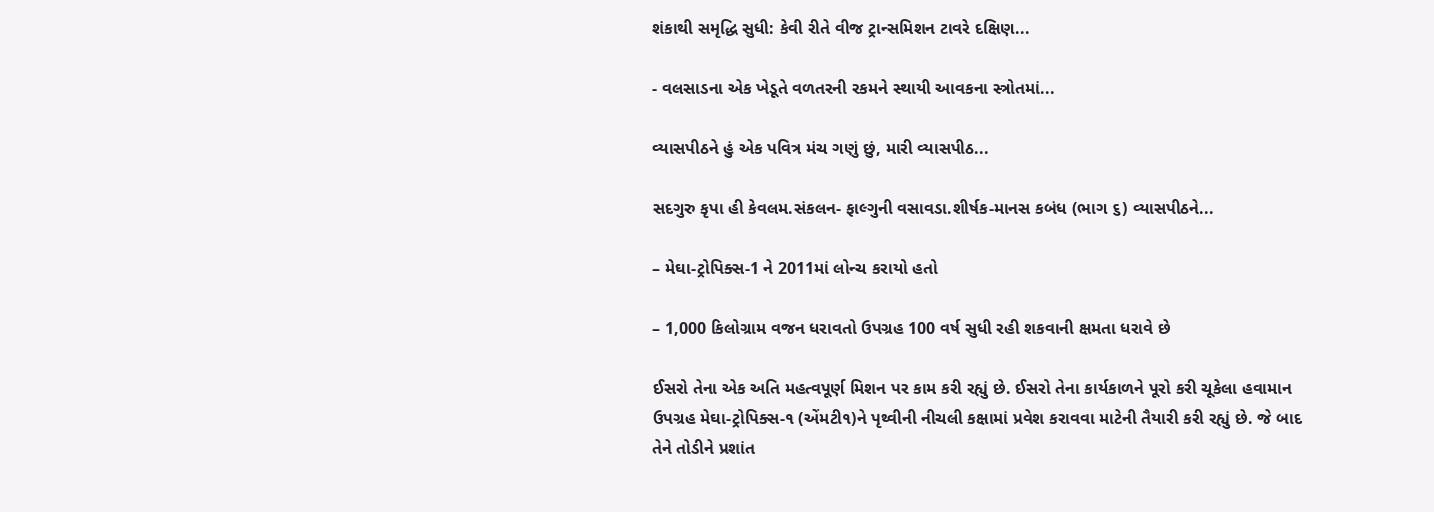શંકાથી સમૃદ્ધિ સુધી: કેવી રીતે વીજ ટ્રાન્સમિશન ટાવરે દક્ષિણ...

- વલસાડના એક ખેડૂતે વળતરની રકમને સ્થાયી આવકના સ્ત્રોતમાં...

વ્યાસપીઠને હું એક પવિત્ર મંચ ગણું છું, મારી વ્યાસપીઠ...

સદગુરુ કૃપા હી કેવલમ.સંકલન- ફાલ્ગુની વસાવડા.શીર્ષક-માનસ કબંધ (ભાગ ૬) વ્યાસપીઠને...

– મેઘા-ટ્રોપિક્સ-1 ને 2011માં લોન્ચ કરાયો હતો

– 1,000 કિલોગ્રામ વજન ધરાવતો ઉપગ્રહ 100 વર્ષ સુધી રહી શકવાની ક્ષમતા ધરાવે છે

ઈસરો તેના એક અતિ મહત્વપૂર્ણ મિશન પર કામ કરી રહ્યું છે. ઈસરો તેના કાર્યકાળને પૂરો કરી ચૂકેલા હવામાન ઉપગ્રહ મેઘા-ટ્રોપિક્સ-૧ (એંમટી૧)ને પૃથ્વીની નીચલી કક્ષામાં પ્રવેશ કરાવવા માટેની તૈયારી કરી રહ્યું છે. જે બાદ તેને તોડીને પ્રશાંત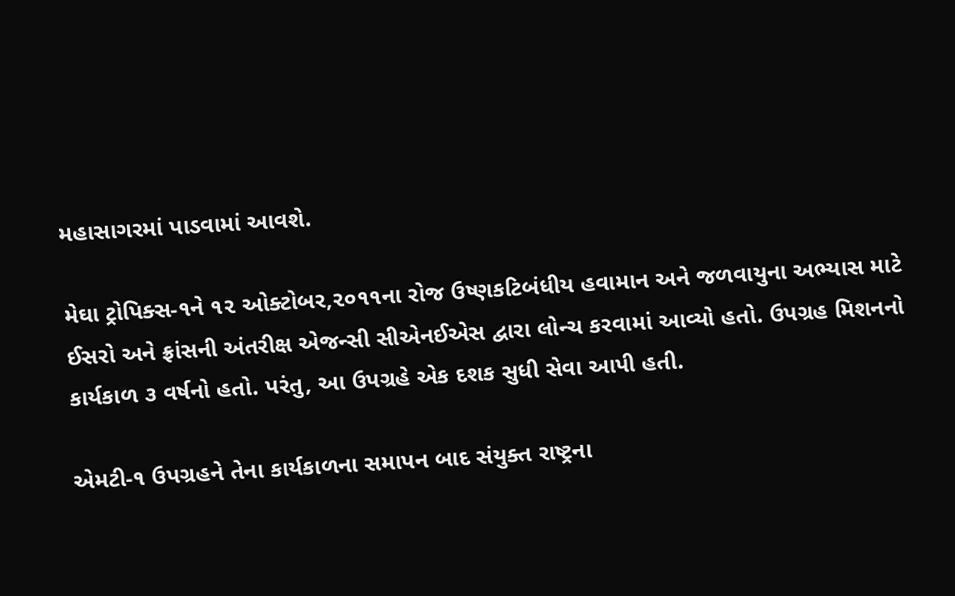મહાસાગરમાં પાડવામાં આવશે.

મેઘા ટ્રોપિક્સ-૧ને ૧૨ ઓક્ટોબર,૨૦૧૧ના રોજ ઉષ્ણકટિબંધીય હવામાન અને જળવાયુના અભ્યાસ માટે ઈસરો અને ફ્રાંસની અંતરીક્ષ એજન્સી સીએનઈએસ દ્વારા લોન્ચ કરવામાં આવ્યો હતો. ઉપગ્રહ મિશનનો કાર્યકાળ ૩ વર્ષનો હતો. પરંતુ, આ ઉપગ્રહે એક દશક સુધી સેવા આપી હતી.

એમટી-૧ ઉપગ્રહને તેના કાર્યકાળના સમાપન બાદ સંયુક્ત રાષ્ટ્રના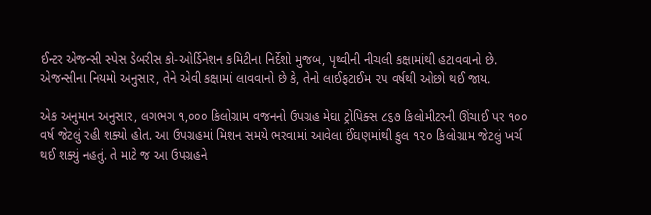ઈન્ટર એજન્સી સ્પેસ ડેબરીસ કો-ઓર્ડિનેશન કમિટીના નિર્દેશો મુજબ, પૃથ્વીની નીચલી કક્ષામાંથી હટાવવાનો છે. એજન્સીના નિયમો અનુસાર, તેને એવી કક્ષામાં લાવવાનો છે કે, તેનો લાઈફટાઈમ ૨૫ વર્ષથી ઓછો થઈ જાય.

એક અનુમાન અનુસાર, લગભગ ૧,૦૦૦ કિલોગ્રામ વજનનો ઉપગ્રહ મેઘા ટ્રોપિક્સ ૮૬૭ કિલોમીટરની ઊંચાઈ પર ૧૦૦ વર્ષ જેટલું રહી શક્યો હોત. આ ઉપગ્રહમાં મિશન સમયે ભરવામાં આવેલા ઈંઘણમાંથી કુલ ૧૨૦ કિલોગ્રામ જેટલું ખર્ચ થઈ શક્યું નહતું. તે માટે જ આ ઉપગ્રહને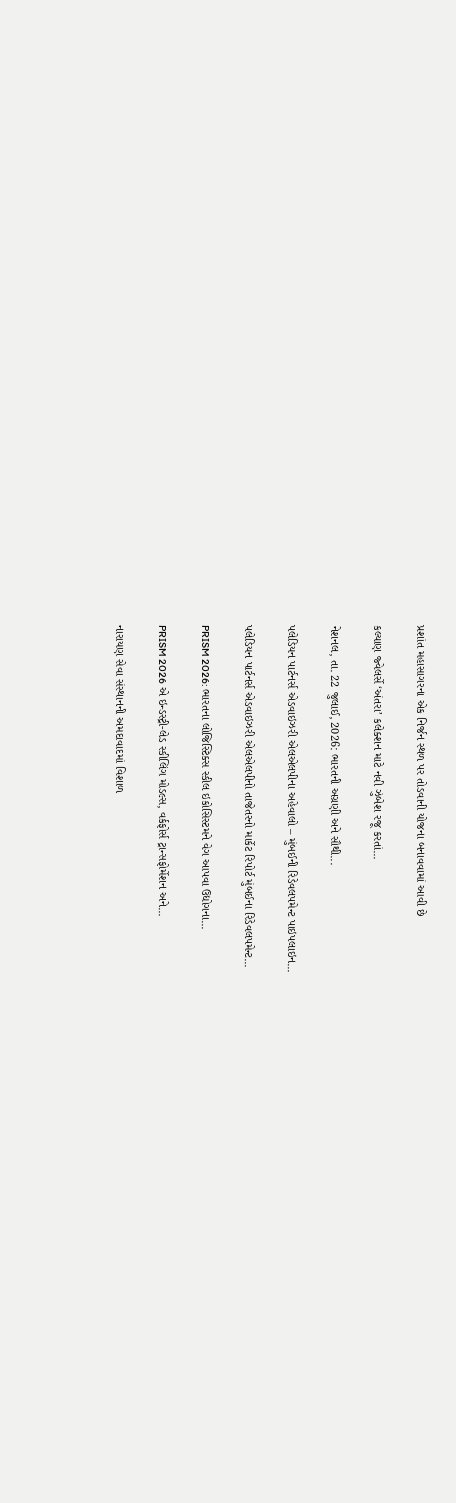પ્રશાંત મહાસાગરના એક નિર્જન સ્થળ પર તોડવાની યોજના બનાવવામાં આવી છે

કલ્યાણ જ્વેલર્સે ‘અંતરા’ કલેક્શન માટે નવી ઝુંબેશ રજૂ કરતાં...

નેશનલ, તા. 22 જુલાઈ, 2026: ભારતની અગ્રણી અને સૌથી...

પલેડિયન પાર્ટનર્સ એડવાઇઝરી એલએલપીના અહેવાલો – મુંબઈની રિડેવલપમેન્ટ પાઇપલાઇન...

પલેડિયન પાર્ટનર્સ એડવાઇઝરી એલએલપીનો તાજેતરનો માર્કેટ રિપોર્ટ મુંબઈના રિડેવલપમેન્ટ...

PRISM 2026: ભારતના લોજિસ્ટિક્સ સ્કીલ ઇકોસિસ્ટમને વેગ આપવા ઉદ્યોગના...

PRISM 2026 એ ઇન્ડસ્ટ્રી-લેડ સ્કીલિંગ મોડલ્સ, વર્કફોર્સ ટ્રાન્સફોર્મેશન અને...

નારાયણ સેવા સંસ્થાનની અમદાવાદમાં વિશાળ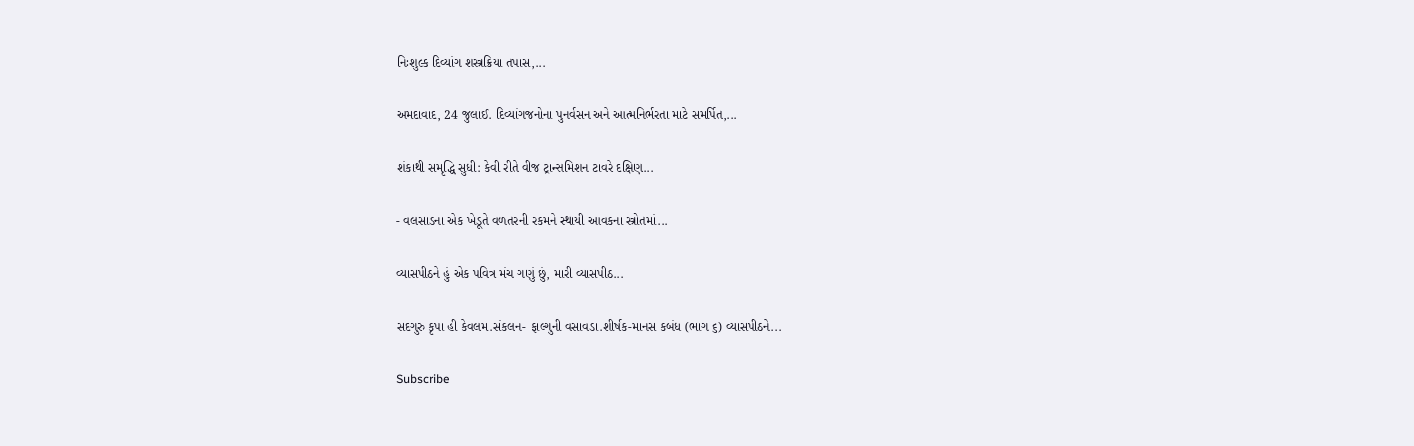નિઃશુલ્ક દિવ્યાંગ શસ્ત્રક્રિયા તપાસ,...

અમદાવાદ, 24 જુલાઈ. દિવ્યાંગજનોના પુનર્વસન અને આત્મનિર્ભરતા માટે સમર્પિત,...

શંકાથી સમૃદ્ધિ સુધી: કેવી રીતે વીજ ટ્રાન્સમિશન ટાવરે દક્ષિણ...

- વલસાડના એક ખેડૂતે વળતરની રકમને સ્થાયી આવકના સ્ત્રોતમાં...

વ્યાસપીઠને હું એક પવિત્ર મંચ ગણું છું, મારી વ્યાસપીઠ...

સદગુરુ કૃપા હી કેવલમ.સંકલન- ફાલ્ગુની વસાવડા.શીર્ષક-માનસ કબંધ (ભાગ ૬) વ્યાસપીઠને...

Subscribe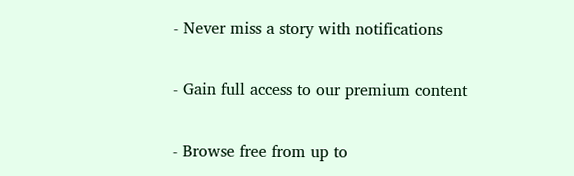- Never miss a story with notifications

- Gain full access to our premium content

- Browse free from up to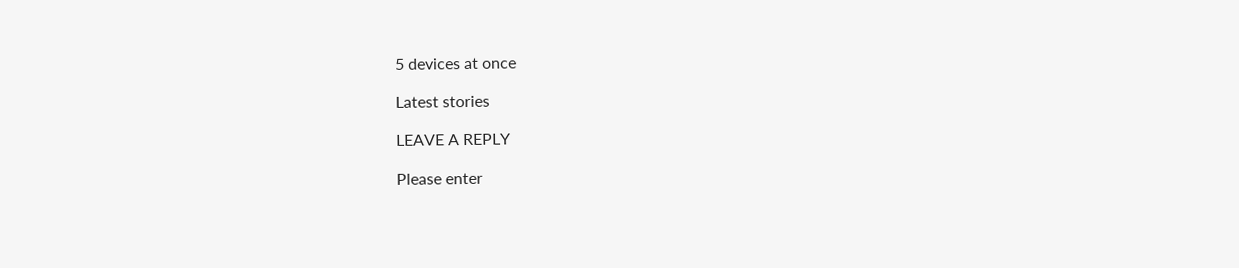5 devices at once

Latest stories

LEAVE A REPLY

Please enter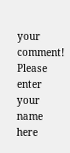your comment!
Please enter your name here